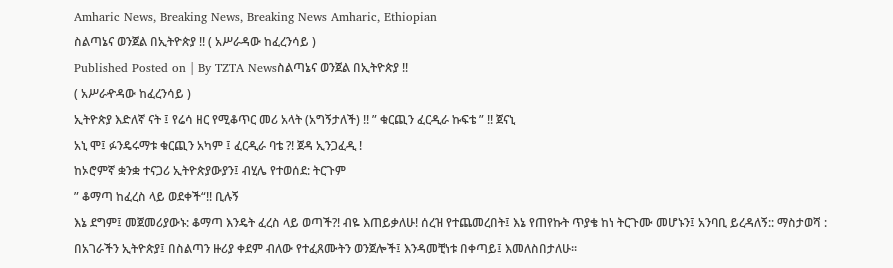Amharic News, Breaking News, Breaking News Amharic, Ethiopian
ስልጣኔና ወንጀል በኢትዮጵያ !! ( አሥራዳው ከፈረንሳይ )
Published Posted on | By TZTA Newsስልጣኔና ወንጀል በኢትዮጵያ !!
( አሥራዯዳው ከፈረንሳይ )
ኢትዮጵያ እድለኛ ናት ፤ የሬሳ ዘር የሚቆጥር መሪ አላት (አግኝታለች) !! ” ቁርጪን ፈርዲራ ኩፍቴ ” !! ጀናኒ
አኒ ሞ፤ ፉንዴሩማቱ ቁርጪን አካም ፤ ፈርዲራ ባቴ ?! ጀዳ ኢንጋፈዲ !
ከኦሮምኛ ቋንቋ ተናጋሪ ኢትዮጵያውያን፤ ብሂሌ የተወሰደ: ትርጉም
” ቆማጣ ከፈረስ ላይ ወደቀች“!! ቢሉኝ
እኔ ደግም፤ መጀመሪያውኑ: ቆማጣ እንዴት ፈረስ ላይ ወጣች?! ብዬ እጠይቃለሁ! ሰረዝ የተጨመረበት፤ እኔ የጠየኩት ጥያቄ ከነ ትርጉሙ መሆኑን፤ አንባቢ ይረዳለኝ:: ማስታወሻ :
በአገራችን ኢትዮጵያ፤ በስልጣን ዙሪያ ቀደም ብለው የተፈጸሙትን ወንጀሎች፤ እንዳመቺነቱ በቀጣይ፤ እመለስበታለሁ።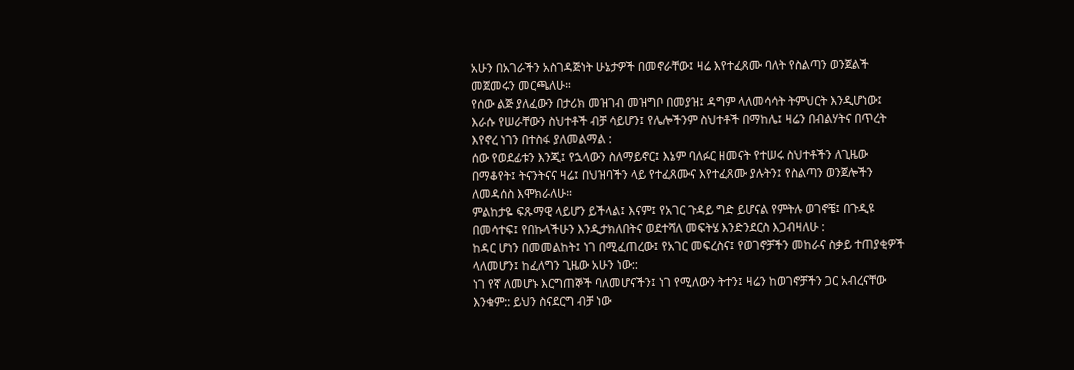አሁን በአገራችን አስገዳጅነት ሁኔታዎች በመኖራቸው፤ ዛሬ እየተፈጸሙ ባለት የስልጣን ወንጀልች መጀመሩን መርጫለሁ።
የሰው ልጅ ያለፈውን በታሪክ መዝገብ መዝግቦ በመያዝ፤ ዳግም ላለመሳሳት ትምህርት እንዲሆነው፤ እራሱ የሠራቸውን ስህተቶች ብቻ ሳይሆን፤ የሌሎችንም ስህተቶች በማከሌ፤ ዛሬን በብልሃትና በጥረት እየኖረ ነገን በተስፋ ያለመልማል :
ሰው የወደፊቱን እንጂ፤ የኋላውን ስለማይኖር፤ እኔም ባለፉር ዘመናት የተሠሩ ስህተቶችን ለጊዜው በማቆየት፤ ትናንትናና ዛሬ፤ በህዝባችን ላይ የተፈጸሙና እየተፈጸሙ ያሉትን፤ የስልጣን ወንጀሎችን ለመዳሰስ እሞክራለሁ።
ምልከታዬ ፍጹማዊ ላይሆን ይችላል፤ እናም፤ የአገር ጉዳይ ግድ ይሆናል የምትሉ ወገኖቼ፤ በጉዲዩ በመሳተፍ፤ የበኩላችሁን እንዲታክለበትና ወደተሻለ መፍትሄ እንድንደርስ እጋብዛለሁ :
ከዳር ሆነን በመመልከት፤ ነገ በሚፈጠረው፤ የአገር መፍረስና፤ የወገኖቻችን መከራና ስቃይ ተጠያቂዎች ላለመሆን፤ ከፈለግን ጊዜው አሁን ነው::
ነገ የኛ ለመሆኑ እርግጠኞች ባለመሆናችን፤ ነገ የሚለውን ትተን፤ ዛሬን ከወገኖቻችን ጋር አብረናቸው እንቁም:: ይህን ስናደርግ ብቻ ነው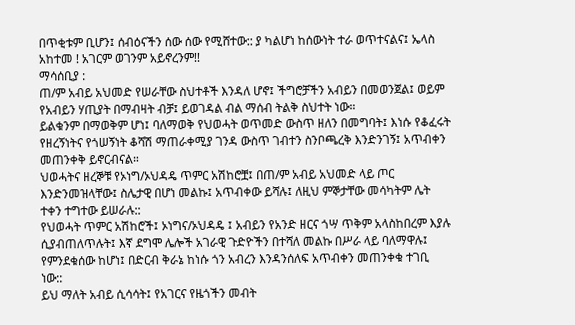በጥቂቱም ቢሆን፤ ሰብዕናችን ሰው ሰው የሚሸተው:: ያ ካልሆነ ከሰውነት ተራ ወጥተናልና፤ ኤላስ አከተመ ! አገርም ወገንም አይኖረንም!!
ማሳሰቢያ :
ጠ/ም አብይ አህመድ የሠራቸው ስህተቶች እንዳለ ሆኖ፤ ችግሮቻችን አብይን በመወንጀል፤ ወይም የአብይን ሃጢያት በማብዛት ብቻ፤ ይወገዳል ብል ማሰብ ትልቅ ስህተት ነው።
ይልቁንም በማወቅም ሆነ፤ ባለማወቅ የህወሓት ወጥመድ ውስጥ ዘለን በመግባት፤ እነሱ የቆፈሩት የዘረኝነትና የጎሠኝነት ቆሻሽ ማጠራቀሚያ ገንዳ ውስጥ ገብተን ስንቦጫረቅ እንድንገኝ፤ አጥብቀን መጠንቀቅ ይኖርብናል።
ህወሓትና ዘረኞቹ የኦነግ/ኦህዳዴ ጥምር አሽከሮቿ፤ በጠ/ም አብይ አህመድ ላይ ጦር እንድንመዝላቸው፤ ስሌታዊ በሆነ መልኩ፤ አጥብቀው ይሻሉ፤ ለዚህ ምኞታቸው መሳካትም ሌት ተቀን ተግተው ይሠራሉ::
የህወሓት ጥምር አሽከሮች፤ ኦነግና/ኦህዳዴ ፤ አብይን የአንድ ዘርና ጎሣ ጥቅም አላስከበረም እያሉ ሲያብጠለጥሉት፤ እኛ ደግሞ ሌሎች አገራዊ ጉድዮችን በተሻለ መልኩ በሥራ ላይ ባለማዋሉ፤ የምንደቁሰው ከሆነ፤ በድርብ ቅራኔ ከነሱ ጎን አብረን እንዳንሰለፍ አጥብቀን መጠንቀቁ ተገቢ ነው::
ይህ ማለት አብይ ሲሳሳት፤ የአገርና የዜጎችን መብት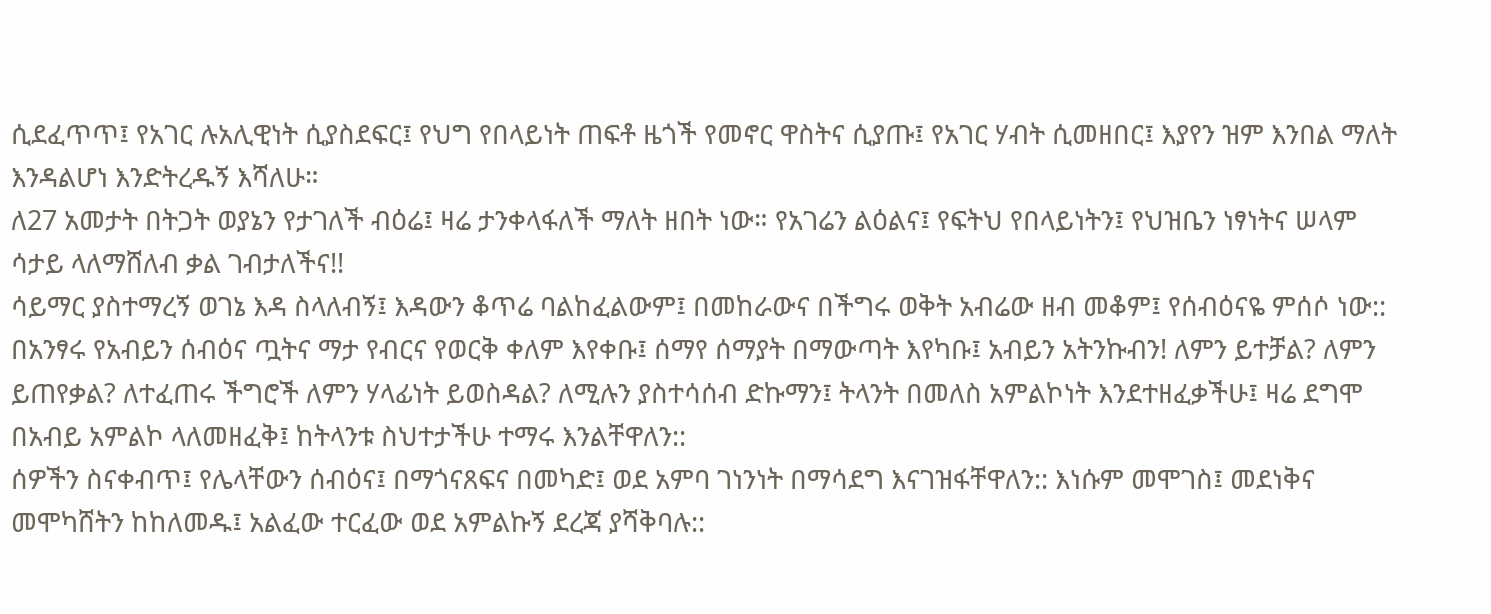ሲደፈጥጥ፤ የአገር ሉአሊዊነት ሲያስደፍር፤ የህግ የበላይነት ጠፍቶ ዜጎች የመኖር ዋስትና ሲያጡ፤ የአገር ሃብት ሲመዘበር፤ እያየን ዝም እንበል ማለት እንዳልሆነ እንድትረዱኝ እሻለሁ።
ለ27 አመታት በትጋት ወያኔን የታገለች ብዕሬ፤ ዛሬ ታንቀላፋለች ማለት ዘበት ነው። የአገሬን ልዕልና፤ የፍትህ የበላይነትን፤ የህዝቤን ነፃነትና ሠላም ሳታይ ላለማሸለብ ቃል ገብታለችና!!
ሳይማር ያስተማረኝ ወገኔ እዳ ስላለብኝ፤ እዳውን ቆጥሬ ባልከፈልውም፤ በመከራውና በችግሩ ወቅት አብሬው ዘብ መቆም፤ የሰብዕናዬ ምሰሶ ነው::
በአንፃሩ የአብይን ሰብዕና ጧትና ማታ የብርና የወርቅ ቀለም እየቀቡ፤ ሰማየ ሰማያት በማውጣት እየካቡ፤ አብይን አትንኩብን! ለምን ይተቻል? ለምን ይጠየቃል? ለተፈጠሩ ችግሮች ለምን ሃላፊነት ይወስዳል? ለሚሉን ያስተሳሰብ ድኩማን፤ ትላንት በመለስ አምልኮነት እንደተዘፈቃችሁ፤ ዛሬ ደግሞ በአብይ አምልኮ ላለመዘፈቅ፤ ከትላንቱ ስህተታችሁ ተማሩ እንልቸዋለን::
ሰዎችን ስናቀብጥ፤ የሌላቸውን ሰብዕና፤ በማጎናጸፍና በመካድ፤ ወደ አምባ ገነንነት በማሳደግ እናገዝፋቸዋለን:: እነሱም መሞገስ፤ መደነቅና መሞካሸትን ከከለመዱ፤ አልፈው ተርፈው ወደ አምልኩኝ ደረጃ ያሻቅባሉ::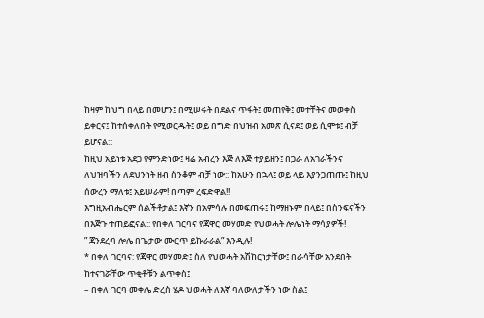ከዛም ከህግ በላይ በመሆን፤ በሚሠሩት በደልና ጥፋት፤ መጠየቅ፤ መተቸትና መወቀስ ይቀርና፤ ከተሰቀለበት የሚወርዱት፤ ወይ በግድ በህዝብ አመጽ ሲናደ፤ ወይ ሲሞቱ፤ ብቻ ይሆናል::
ከዚህ አይነቱ አደጋ የምንድነው፤ ዛሬ አብረን እጅ ለእጅ ተያይዘን፤ በጋራ ለአገራችንና ለህዝባችን ለደህንነት ዘብ ስንቆም ብቻ ነው:: ከአሁን በኋላ፤ ወይ ላይ እያንጋጠጡ፤ ከዚህ ሰውረን ማለቱ፤ አይሠራም! በጣም ረፍድዋል!!
እግዚአብሔርም ሰልችቶታል፤ እኛን በአምሳሉ በመፍጠሩ፤ ከማዘኑም በላይ፤ በስንፍናችን በእጅጉ ተጠይፎናል:: የበቀለ ገርባና የጃዋር መሃመድ የህወሓት ሎሌነት ማሳያዎች!
” ጃንደረባ ሎሌ በጌታው ሙርጥ ይኩራራል” እንዲሉ!
* በቀለ ገርባና: የጃዋር መሃመድ፤ ስለ የህወሓት አሽከርነታቸው፤ በራሳቸው አንደበት ከተናገሯቸው ጥቂቶቹን ልጥቀስ፤
– በቀለ ገርባ መቀሌ ድረስ ሄዶ ህወሓት ለእኛ ባለውለታችን ነው ስል፤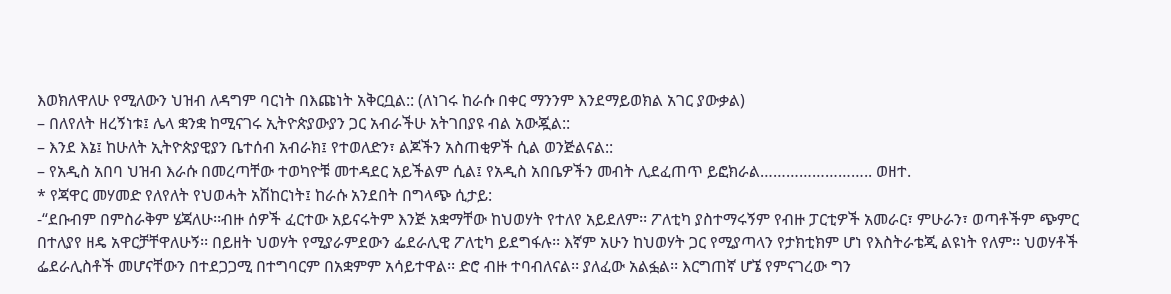እወክለዋለሁ የሚለውን ህዝብ ለዳግም ባርነት በእጩነት አቅርቧል:: (ለነገሩ ከራሱ በቀር ማንንም እንደማይወክል አገር ያውቃል)
– በለየለት ዘረኝነቱ፤ ሌላ ቋንቋ ከሚናገሩ ኢትዮጵያውያን ጋር አብራችሁ አትገበያዩ ብል አውጇል::
– እንደ እኔ፤ ከሁለት ኢትዮጵያዊያን ቤተሰብ አብራክ፤ የተወለድን፣ ልጆችን አስጠቂዎች ሲል ወንጅልናል::
– የአዲስ አበባ ህዝብ እራሱ በመረጣቸው ተወካዮቹ መተዳደር አይችልም ሲል፤ የአዲስ አበቤዎችን መብት ሊደፈጠጥ ይፎክራል…………………….. ወዘተ.
* የጃዋር መሃመድ የለየለት የህወሓት አሽከርነት፤ ከራሱ አንደበት በግላጭ ሲታይ:
-“ደቡብም በምስራቅም ሄጃለሁ፡፡ብዙ ሰዎች ፈርተው አይናሩትም እንጅ አቋማቸው ከህወሃት የተለየ አይደለም፡፡ ፖለቲካ ያስተማሩኝም የብዙ ፓርቲዎች አመራር፣ ምሁራን፣ ወጣቶችም ጭምር በተለያየ ዘዴ አዋርቻቸዋለሁኝ፡፡ በይዘት ህወሃት የሚያራምደውን ፌደራሊዊ ፖለቲካ ይደግፋሉ፡፡ እኛም አሁን ከህወሃት ጋር የሚያጣላን የታክቲክም ሆነ የእስትራቴጂ ልዩነት የለም፡፡ ህወሃቶች ፌደራሊስቶች መሆናቸውን በተደጋጋሚ በተግባርም በአቋምም አሳይተዋል፡፡ ድሮ ብዙ ተባብለናል፡፡ ያለፈው አልፏል፡፡ እርግጠኛ ሆኜ የምናገረው ግን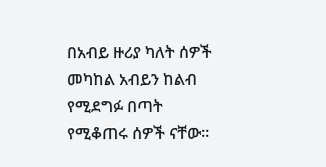በአብይ ዙሪያ ካለት ሰዎች መካከል አብይን ከልብ የሚደግፉ በጣት የሚቆጠሩ ሰዎች ናቸው፡፡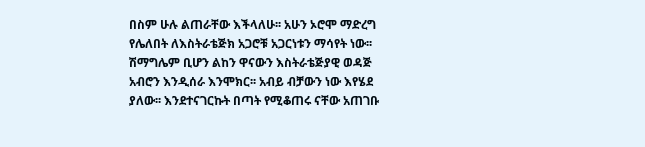በስም ሁሉ ልጠራቸው እችላለሁ፡፡ አሁን ኦሮሞ ማድረግ የሌለበት ለእስትራቴጅክ አጋሮቹ አጋርነቱን ማሳየት ነው፡፡ ሽማግሌም ቢሆን ልከን ዋናውን እስትራቴጅያዊ ወዳጅ አብሮን እንዲሰራ እንሞክር፡፡ አብይ ብቻውን ነው እየሄደ ያለው፡፡ እንደተናገርኩት በጣት የሚቆጠሩ ናቸው አጠገቡ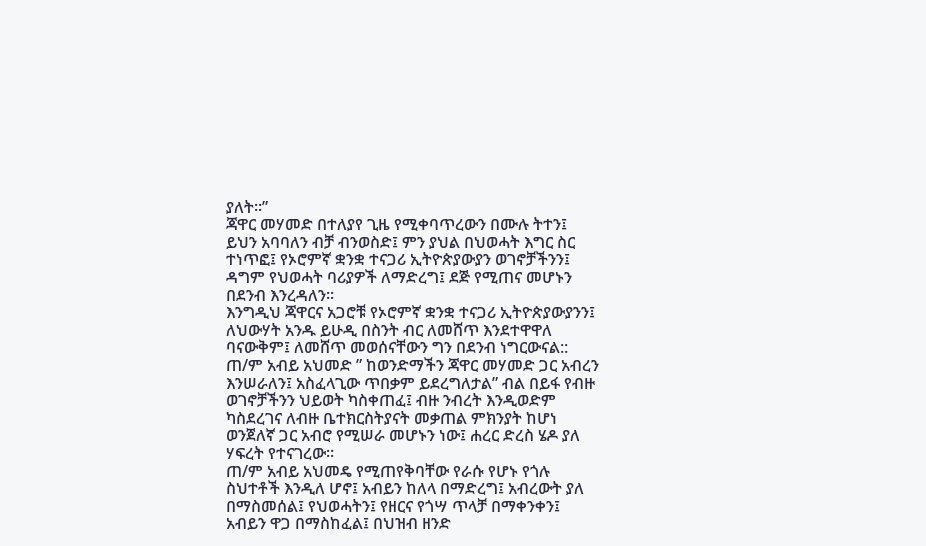ያለት፡፡”
ጃዋር መሃመድ በተለያየ ጊዜ የሚቀባጥረውን በሙሉ ትተን፤ ይህን አባባለን ብቻ ብንወስድ፤ ምን ያህል በህወሓት እግር ስር ተነጥፎ፤ የኦሮምኛ ቋንቋ ተናጋሪ ኢትዮጵያውያን ወገኖቻችንን፤ ዳግም የህወሓት ባሪያዎች ለማድረግ፤ ደጅ የሚጠና መሆኑን በደንብ እንረዳለን።
እንግዲህ ጃዋርና አጋሮቹ የኦሮምኛ ቋንቋ ተናጋሪ ኢትዮጵያውያንን፤ ለህውሃት አንዱ ይሁዲ በስንት ብር ለመሸጥ እንደተዋዋለ ባናውቅም፤ ለመሸጥ መወሰናቸውን ግን በደንብ ነግርውናል::
ጠ/ም አብይ አህመድ ” ከወንድማችን ጃዋር መሃመድ ጋር አብረን እንሠራለን፤ አስፈላጊው ጥበቃም ይደረግለታል” ብል በይፋ የብዙ ወገኖቻችንን ህይወት ካስቀጠፈ፤ ብዙ ንብረት እንዲወድም ካስደረገና ለብዙ ቤተክርስትያናት መቃጠል ምክንያት ከሆነ ወንጀለኛ ጋር አብሮ የሚሠራ መሆኑን ነው፤ ሐረር ድረስ ሄዶ ያለ ሃፍረት የተናገረው።
ጠ/ም አብይ አህመዴ የሚጠየቅባቸው የራሱ የሆኑ የጎሉ ስህተቶች እንዲለ ሆኖ፤ አብይን ከለላ በማድረግ፤ አብረውት ያለ በማስመሰል፤ የህወሓትን፤ የዘርና የጎሣ ጥላቻ በማቀንቀን፤ አብይን ዋጋ በማስከፈል፤ በህዝብ ዘንድ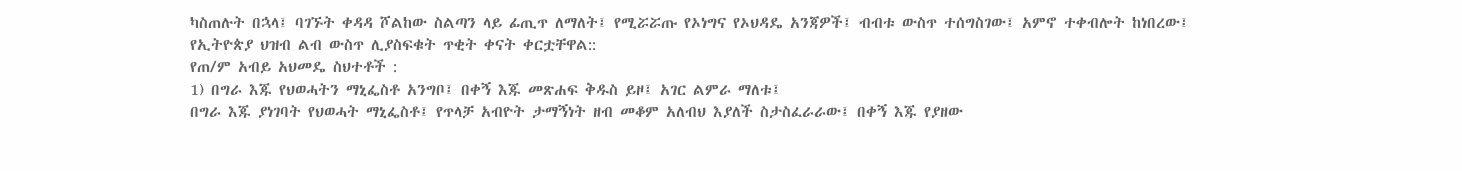ካስጠሉት በኋላ፤ ባገኙት ቀዳዳ ሾልከው ስልጣን ላይ ፊጢጥ ለማለት፤ የሚሯሯጡ የኦነግና የኦህዳዴ አንጃዎች፤ ብብቱ ውስጥ ተሰግስገው፤ አምኖ ተቀብሎት ከነበረው፤ የኢትዮጵያ ህዝብ ልብ ውስጥ ሊያስፍቁት ጥቂት ቀናት ቀርቷቸዋል::
የጠ/ም አብይ አህመዴ ስህተቶች :
1) በግራ እጁ የህወሓትን ማኒፌስቶ አንግቦ፤ በቀኝ እጁ መጽሐፍ ቅዱስ ይዞ፤ አገር ልምራ ማለቱ፤
በግራ እጁ ያነገባት የህወሓት ማኒፌስቶ፤ የጥላቻ አብዮት ታማኝነት ዘብ መቆም አለብህ እያለች ስታስፈራራው፤ በቀኝ እጁ የያዘው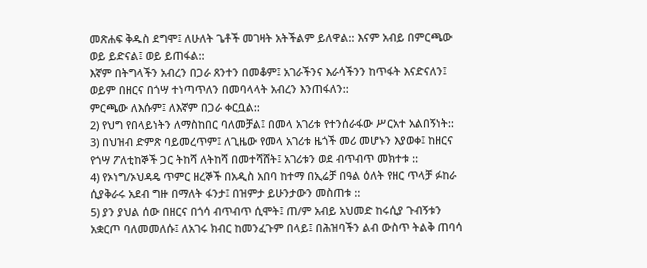መጽሐፍ ቅዱስ ደግሞ፤ ለሁለት ጌቶች መገዛት አትችልም ይለዋል:: እናም አብይ በምርጫው ወይ ይድናል፤ ወይ ይጠፋል::
እኛም በትግላችን አብረን በጋራ ጸንተን በመቆም፤ አገራችንና እራሳችንን ከጥፋት እናድናለን፤ ወይም በዘርና በጎሣ ተነጣጥለን በመባላላት አብረን እንጠፋለን::
ምርጫው ለእሱም፤ ለእኛም በጋራ ቀርቧል::
2) የህግ የበላይነትን ለማስከበር ባለመቻል፤ በመላ አገሪቱ የተንሰራፋው ሥርአተ አልበኝነት::
3) በህዝብ ድምጽ ባይመረጥም፤ ለጊዜው የመላ አገሪቱ ዜጎች መሪ መሆኑን እያወቀ፤ ከዘርና የጎሣ ፖለቲከኞች ጋር ትከሻ ለትከሻ በመተሻሸት፤ አገሪቱን ወደ ብጥብጥ መክተቱ ::
4) የኦነግ/ኦህዳዴ ጥምር ዘረኞች በአዲስ አበባ ከተማ በኢሬቻ በዓል ዕለት የዘር ጥላቻ ፉከራ ሲያቅራሩ አደብ ግዙ በማለት ፋንታ፤ በዝምታ ይሁንታውን መስጠቱ ::
5) ያን ያህል ሰው በዘርና በጎሳ ብጥብጥ ሲሞት፤ ጠ/ም አብይ አህመድ ከሩሲያ ጉብኝቱን አቋርጦ ባለመመለሱ፤ ለአገሩ ክብር ከመንፈጉም በላይ፤ በሕዝባችን ልብ ውስጥ ትልቅ ጠባሳ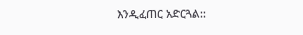እንዲፈጠር አድርጓል::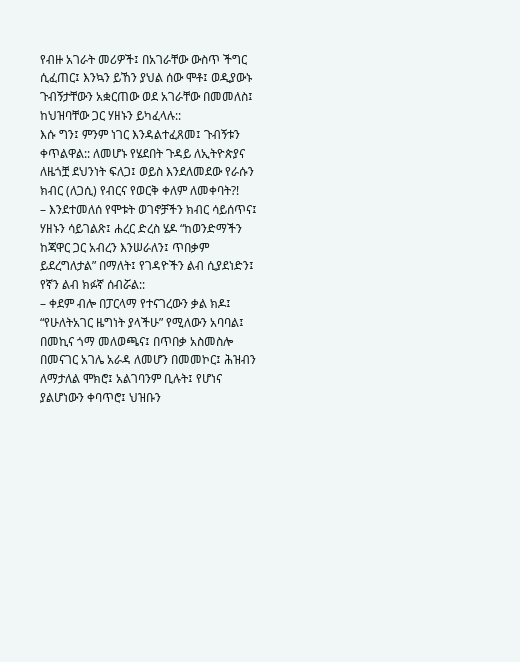የብዙ አገራት መሪዎች፤ በአገራቸው ውስጥ ችግር ሲፈጠር፤ እንኳን ይኸን ያህል ሰው ሞቶ፤ ወዲያውኑ ጉብኝታቸውን አቋርጠው ወደ አገራቸው በመመለስ፤ ከህዝባቸው ጋር ሃዘኑን ይካፈላሉ::
እሱ ግን፤ ምንም ነገር እንዳልተፈጸመ፤ ጉብኝቱን ቀጥልዋል:: ለመሆኑ የሄደበት ጉዳይ ለኢትዮጵያና ለዜጎቿ ደህንነት ፍለጋ፤ ወይስ እንደለመደው የራሱን ክብር (ለጋሲ) የብርና የወርቅ ቀለም ለመቀባት?!
– እንደተመለሰ የሞቱት ወገኖቻችን ክብር ሳይሰጥና፤ ሃዘኑን ሳይገልጽ፤ ሐረር ድረስ ሄዶ “ከወንድማችን ከጃዋር ጋር አብረን እንሠራለን፤ ጥበቃም ይደረግለታል” በማለት፤ የገዳዮችን ልብ ሲያደነድን፤ የኛን ልብ ክፉኛ ሰብሯል::
– ቀደም ብሎ በፓርላማ የተናገረውን ቃል ክዶ፤ “የሁለትአገር ዜግነት ያላችሁ” የሚለውን አባባል፤ በመኪና ጎማ መለወጫና፤ በጥበቃ አስመስሎ በመናገር አገሌ አራዳ ለመሆን በመመኮር፤ ሕዝብን ለማታለል ሞክሮ፤ አልገባንም ቢሉት፤ የሆነና ያልሆነውን ቀባጥሮ፤ ህዝቡን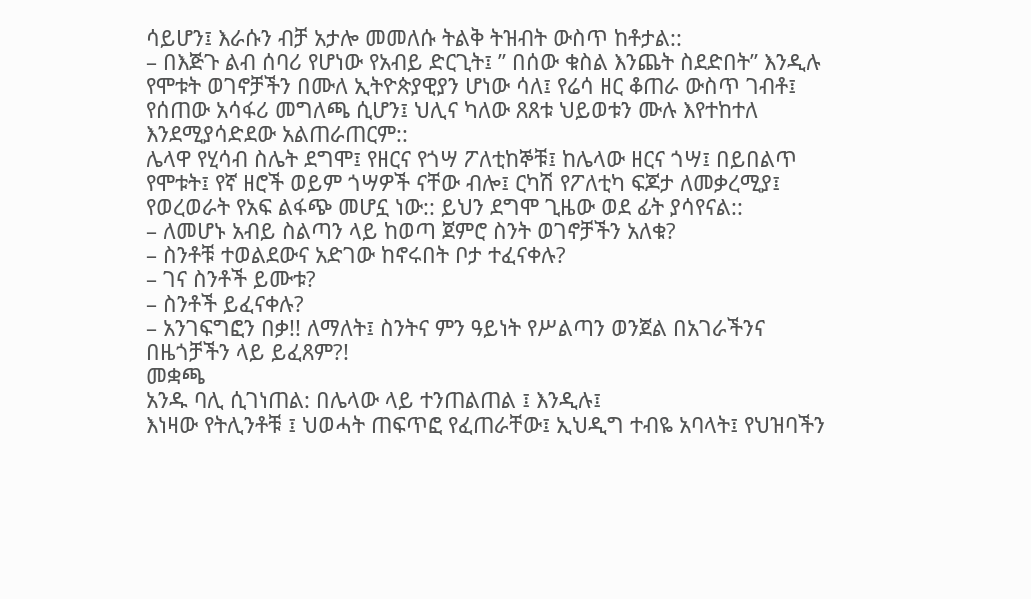ሳይሆን፤ እራሱን ብቻ አታሎ መመለሱ ትልቅ ትዝብት ውስጥ ከቶታል::
– በእጅጉ ልብ ሰባሪ የሆነው የአብይ ድርጊት፤ ” በሰው ቁስል እንጨት ስደድበት” እንዲሉ የሞቱት ወገኖቻችን በሙለ ኢትዮጵያዊያን ሆነው ሳለ፤ የሬሳ ዘር ቆጠራ ውስጥ ገብቶ፤ የሰጠው አሳፋሪ መግለጫ ሲሆን፤ ህሊና ካለው ጸጸቱ ህይወቱን ሙሉ እየተከተለ እንደሚያሳድደው አልጠራጠርም::
ሌላዋ የሂሳብ ስሌት ደግሞ፤ የዘርና የጎሣ ፖለቲከኞቹ፤ ከሌላው ዘርና ጎሣ፤ በይበልጥ የሞቱት፤ የኛ ዘሮች ወይም ጎሣዎች ናቸው ብሎ፤ ርካሽ የፖለቲካ ፍጆታ ለመቃረሚያ፤ የወረወራት የአፍ ልፋጭ መሆኗ ነው:: ይህን ደግሞ ጊዜው ወደ ፊት ያሳየናል::
– ለመሆኑ አብይ ስልጣን ላይ ከወጣ ጀምሮ ስንት ወገኖቻችን አለቁ?
– ስንቶቹ ተወልደውና አድገው ከኖሩበት ቦታ ተፈናቀሉ?
– ገና ስንቶች ይሙቱ?
– ስንቶች ይፈናቀሉ?
– አንገፍግፎን በቃ!! ለማለት፤ ስንትና ምን ዓይነት የሥልጣን ወንጀል በአገራችንና በዜጎቻችን ላይ ይፈጸም?!
መቋጫ
አንዱ ባሊ ሲገነጠል: በሌላው ላይ ተንጠልጠል ፤ እንዲሉ፤
እነዛው የትሊንቶቹ ፤ ህወሓት ጠፍጥፎ የፈጠራቸው፤ ኢህዲግ ተብዬ አባላት፤ የህዝባችን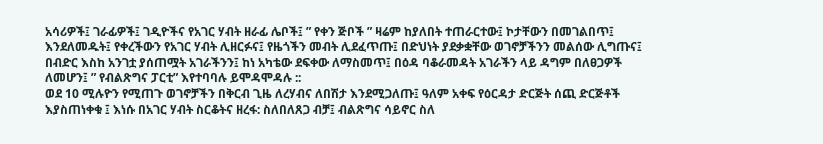አሳሪዎች፤ ገራፊዎች፤ ገዲዮችና የአገር ሃብት ዘራፊ ሌቦች፤ ” የቀን ጅቦች ” ዛሬም ከያለበት ተጠራርተው፤ ኮታቸውን በመገልበጥ፤ እንደለመዱት፤ የቀረችውን የአገር ሃብት ሊዘርፉና፤ የዜጎችን መብት ሊደፈጥጡ፤ በድህነት ያደቃቋቸው ወገኖቻችንን መልሰው ሊግጡና፤ በብድር እስከ አንገቷ ያሰጠሟት አገራችንን፤ ከነ አካቴው ደፍቀው ለማስመጥ፤ በዕዳ ባቆራመዳት አገራችን ላይ ዳግም በለፀጋዎች ለመሆን፤ ” የብልጽግና ፓርቲ” እየተባባሉ ይሞዳሞዳሉ ::
ወደ 10 ሚሉዮን የሚጠጉ ወገኖቻችን በቅርብ ጊዜ ለረሃብና ለበሽታ እንደሚጋለጡ፤ ዓለም አቀፍ የዕርዳታ ድርጅት ሰጪ ድርጅቶች እያስጠነቀቁ ፤ እነሱ በአገር ሃብት ስርቆትና ዘረፋ: ስለበለጸጋ ብቻ፤ ብልጽግና ሳይኖር ስለ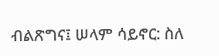ብልጽግና፤ ሠላም ሳይኖር: ስለ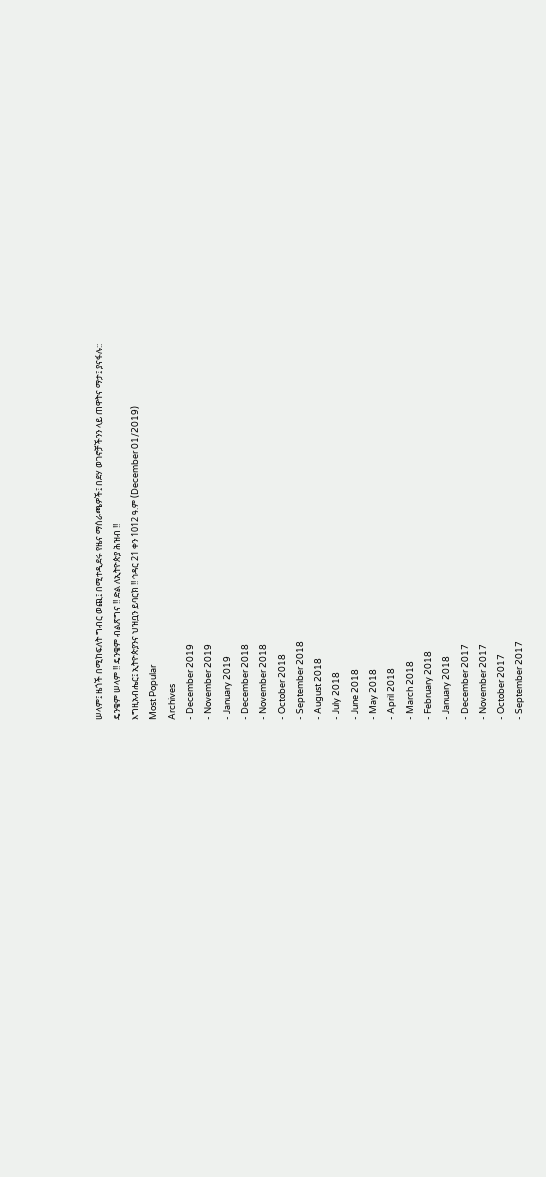ሠላም፤ ዜጎች በሚከፍለት ግብር ወጪ፤ በሚተዲደሩ የዜና ማሰራጫዎች፤ በደሃ ወገኖቻችንን ላይ ጠዋትና ማታ፤ ያናፋሉ::
ዴንቄም ሠላም !! ዴንቄም ብልጽግና !! ድል ለኢትዮጵያ ሕዝብ !!
እግዚአብሔር፤ ኢትዮጵያንና ህዝቧን ይባርክ !! ኅዳር 21 ቀን 1012 ዓ.ም (December 01/2019)
Most Popular
Archives
- December 2019
- November 2019
- January 2019
- December 2018
- November 2018
- October 2018
- September 2018
- August 2018
- July 2018
- June 2018
- May 2018
- April 2018
- March 2018
- February 2018
- January 2018
- December 2017
- November 2017
- October 2017
- September 2017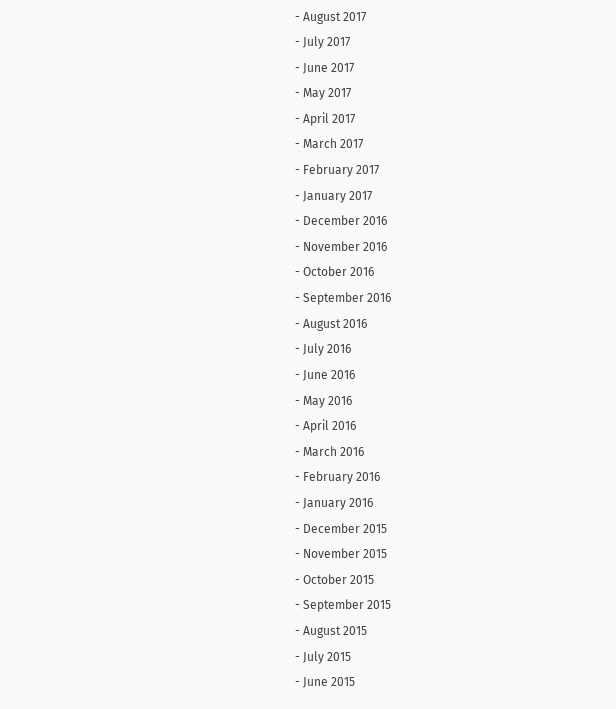- August 2017
- July 2017
- June 2017
- May 2017
- April 2017
- March 2017
- February 2017
- January 2017
- December 2016
- November 2016
- October 2016
- September 2016
- August 2016
- July 2016
- June 2016
- May 2016
- April 2016
- March 2016
- February 2016
- January 2016
- December 2015
- November 2015
- October 2015
- September 2015
- August 2015
- July 2015
- June 2015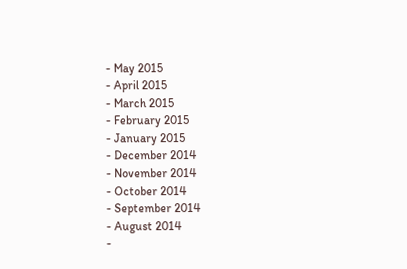- May 2015
- April 2015
- March 2015
- February 2015
- January 2015
- December 2014
- November 2014
- October 2014
- September 2014
- August 2014
-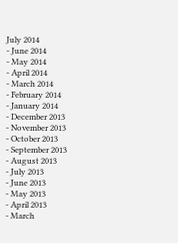July 2014
- June 2014
- May 2014
- April 2014
- March 2014
- February 2014
- January 2014
- December 2013
- November 2013
- October 2013
- September 2013
- August 2013
- July 2013
- June 2013
- May 2013
- April 2013
- March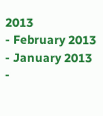2013
- February 2013
- January 2013
-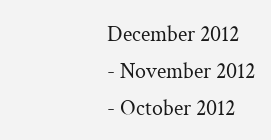December 2012
- November 2012
- October 2012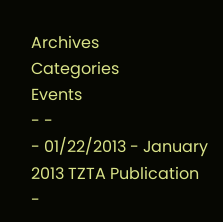Archives
Categories
Events
- -
- 01/22/2013 - January 2013 TZTA Publication
-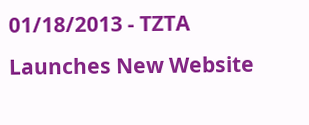01/18/2013 - TZTA Launches New Website